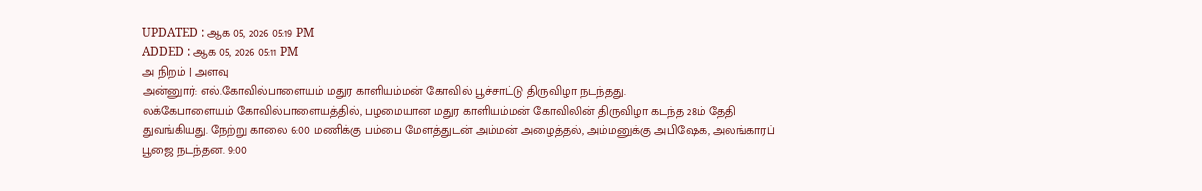UPDATED : ஆக 05, 2026 05:19 PM
ADDED : ஆக 05, 2026 05:11 PM
அ நிறம் | அளவு
அன்னுார்: எல்.கோவில்பாளையம் மதுர காளியம்மன் கோவில் பூச்சாட்டு திருவிழா நடந்தது.
லக்கேபாளையம் கோவில்பாளையத்தில், பழமையான மதுர காளியம்மன் கோவிலின் திருவிழா கடந்த 28ம் தேதி துவங்கியது. நேற்று காலை 6:00 மணிக்கு பம்பை மேளத்துடன் அம்மன் அழைத்தல், அம்மனுக்கு அபிஷேக, அலங்காரப் பூஜை நடந்தன. 9:00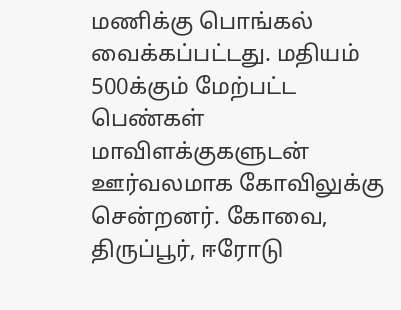மணிக்கு பொங்கல் வைக்கப்பட்டது. மதியம் 500க்கும் மேற்பட்ட பெண்கள் மாவிளக்குகளுடன் ஊர்வலமாக கோவிலுக்கு சென்றனர். கோவை, திருப்பூர், ஈரோடு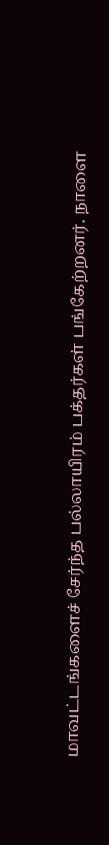மாவட்டங்களைச் சேர்ந்த பல்லாயிரம் பக்தர்கள் பங்கேற்றனர். நாளை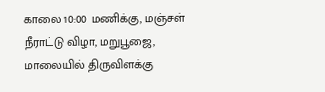காலை 10:00 மணிக்கு, மஞ்சள் நீராட்டு விழா, மறுபூஜை, மாலையில் திருவிளக்கு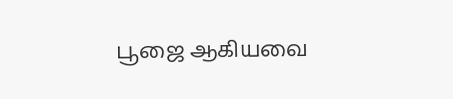பூஜை ஆகியவை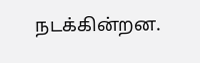நடக்கின்றன.